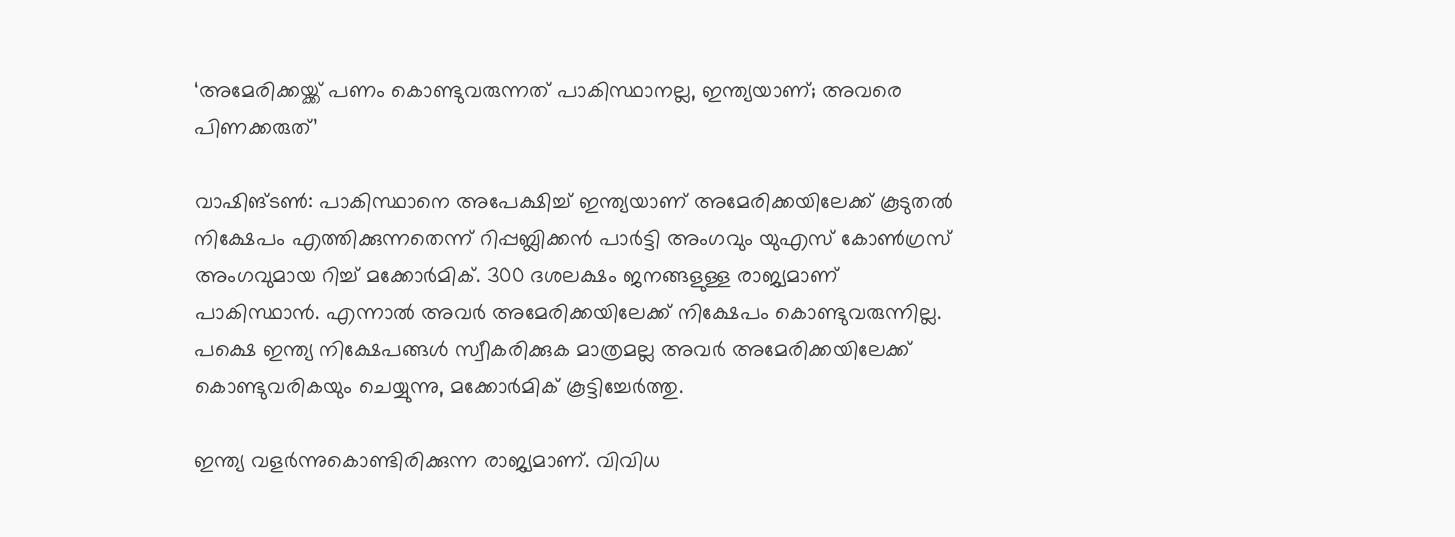‘അമേരിക്കയ്ക്ക് പണം കൊണ്ടുവരുന്നത് പാകിസ്ഥാനല്ല, ഇന്ത്യയാണ്; അവരെ പിണക്കരുത്‌’

വാഷിങ്ടണ്‍: പാകിസ്ഥാനെ അപേക്ഷിച്ച് ഇന്ത്യയാണ് അമേരിക്കയിലേക്ക് കൂടുതല്‍ നിക്ഷേപം എത്തിക്കുന്നതെന്ന് റിപ്പബ്ലിക്കന്‍ പാര്‍ട്ടി അംഗവും യുഎസ് കോൺഗ്രസ് അംഗവുമായ റിച്ച് മക്കോര്‍മിക്. 300 ദശലക്ഷം ജനങ്ങളുള്ള രാജ്യമാണ് പാകിസ്ഥാന്‍. എന്നാല്‍ അവര്‍ അമേരിക്കയിലേക്ക് നിക്ഷേപം കൊണ്ടുവരുന്നില്ല. പക്ഷെ ഇന്ത്യ നിക്ഷേപങ്ങള്‍ സ്വീകരിക്കുക മാത്രമല്ല അവര്‍ അമേരിക്കയിലേക്ക് കൊണ്ടുവരികയും ചെയ്യുന്നു, മക്കോര്‍മിക് കൂട്ടിച്ചേര്‍ത്തു.

ഇന്ത്യ വളര്‍ന്നുകൊണ്ടിരിക്കുന്ന രാജ്യമാണ്. വിവിധ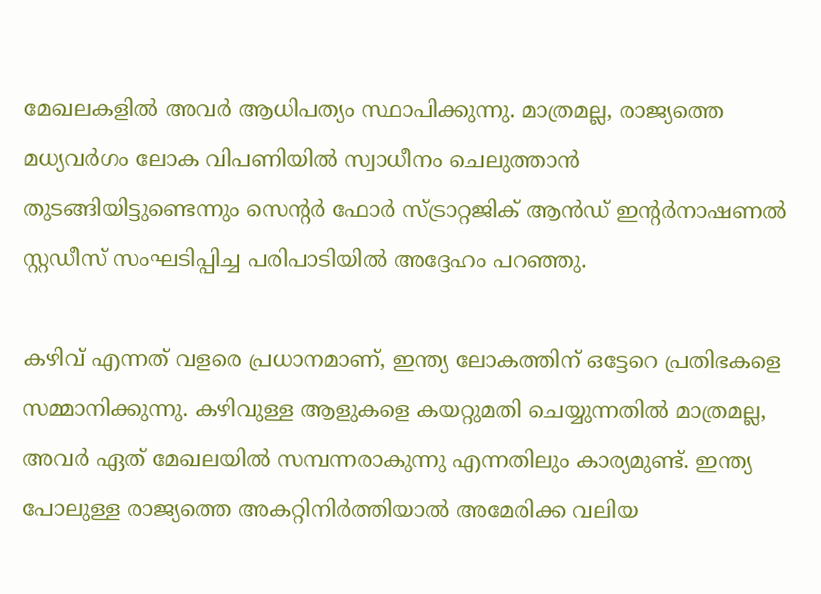മേഖലകളില്‍ അവര്‍ ആധിപത്യം സ്ഥാപിക്കുന്നു. മാത്രമല്ല, രാജ്യത്തെ മധ്യവര്‍ഗം ലോക വിപണിയില്‍ സ്വാധീനം ചെലുത്താന്‍ തുടങ്ങിയിട്ടുണ്ടെന്നും സെന്റര്‍ ഫോര്‍ സ്ട്രാറ്റജിക് ആന്‍ഡ് ഇന്റര്‍നാഷണല്‍ സ്റ്റഡീസ് സംഘടിപ്പിച്ച പരിപാടിയില്‍ അദ്ദേഹം പറഞ്ഞു.

കഴിവ് എന്നത് വളരെ പ്രധാനമാണ്, ഇന്ത്യ ലോകത്തിന് ഒട്ടേറെ പ്രതിഭകളെ സമ്മാനിക്കുന്നു. കഴിവുള്ള ആളുകളെ കയറ്റുമതി ചെയ്യുന്നതില്‍ മാത്രമല്ല, അവര്‍ ഏത് മേഖലയില്‍ സമ്പന്നരാകുന്നു എന്നതിലും കാര്യമുണ്ട്. ഇന്ത്യ പോലുള്ള രാജ്യത്തെ അകറ്റിനിര്‍ത്തിയാല്‍ അമേരിക്ക വലിയ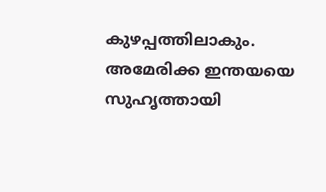കുഴപ്പത്തിലാകും. അമേരിക്ക ഇന്തയയെ സുഹൃത്തായി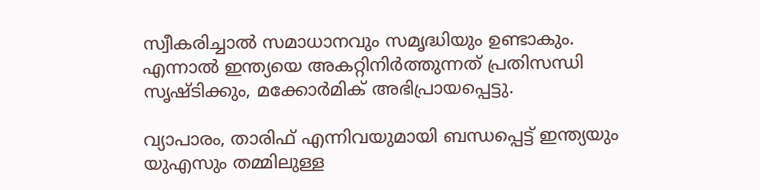സ്വീകരിച്ചാല്‍ സമാധാനവും സമൃദ്ധിയും ഉണ്ടാകും. എന്നാല്‍ ഇന്ത്യയെ അകറ്റിനിര്‍ത്തുന്നത് പ്രതിസന്ധി സൃഷ്ടിക്കും, മക്കോര്‍മിക് അഭിപ്രായപ്പെട്ടു.

വ്യാപാരം, താരിഫ് എന്നിവയുമായി ബന്ധപ്പെട്ട് ഇന്ത്യയും യുഎസും തമ്മിലുള്ള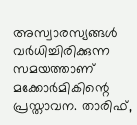അസ്വാരസ്യങ്ങള്‍ വര്‍ധിച്ചിരിക്കുന്ന സമയത്താണ് മക്കോര്‍മികിന്റെ പ്രസ്താവന. താരിഫ്,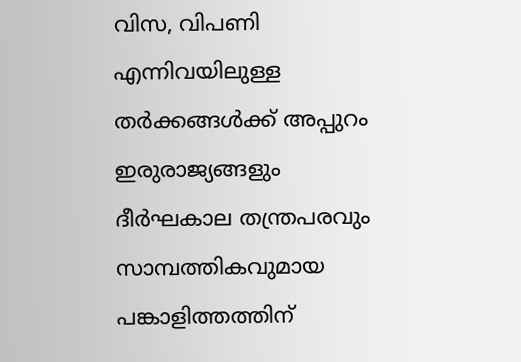വിസ, വിപണി എന്നിവയിലുള്ള തര്‍ക്കങ്ങള്‍ക്ക് അപ്പുറം ഇരുരാജ്യങ്ങളും ദീര്‍ഘകാല തന്ത്രപരവും സാമ്പത്തികവുമായ പങ്കാളിത്തത്തിന്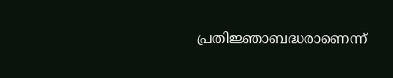പ്രതിജ്ഞാബദ്ധരാണെന്ന്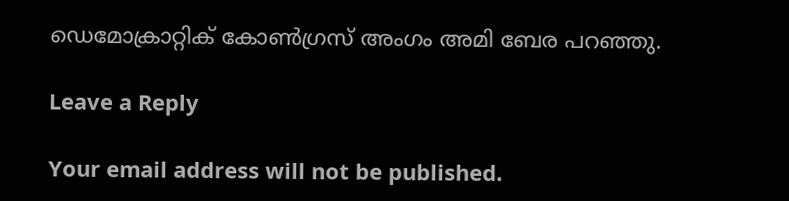ഡെമോക്രാറ്റിക് കോണ്‍ഗ്രസ് അംഗം അമി ബേര പറഞ്ഞു.

Leave a Reply

Your email address will not be published.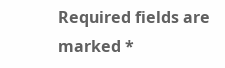Required fields are marked *